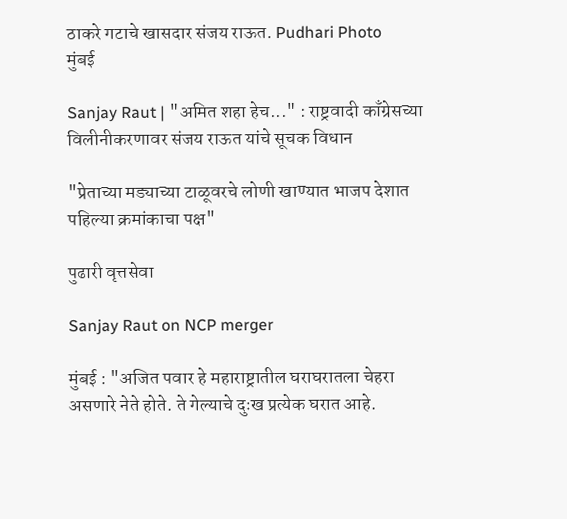ठाकरे गटाचे खासदार संजय राऊत. Pudhari Photo
मुंबई

Sanjay Raut | "अमित शहा हेच..." : राष्ट्रवादी काँग्रेसच्या विलीनीकरणावर संजय राऊत यांचे सूचक विधान

"प्रेताच्या मड्याच्या टाळूवरचे लोणी खाण्यात भाजप देशात पहिल्या क्रमांकाचा पक्ष"

पुढारी वृत्तसेवा

Sanjay Raut on NCP merger

मुंबई : "अजित पवार हे महाराष्ट्रातील घराघरातला चेहरा असणारे नेते होते. ते गेल्याचे दुःख प्रत्येक घरात आहे.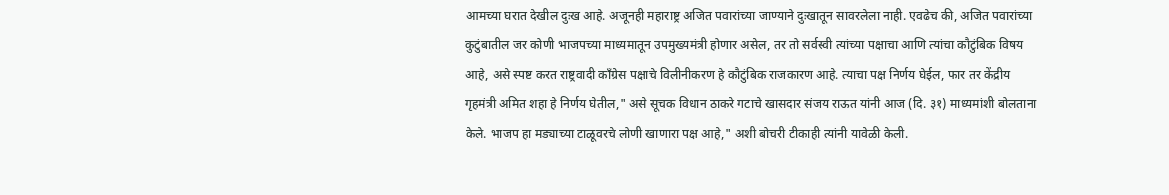आमच्या घरात देखील दुःख आहे. अजूनही महाराष्ट्र अजित पवारांच्या जाण्याने दुःखातून सावरलेला नाही. एवढेच की, अजित पवारांच्या कुटुंबातील जर कोणी भाजपच्या माध्यमातून उपमुख्यमंत्री होणार असेल, तर तो सर्वस्वी त्यांच्या पक्षाचा आणि त्यांचा कौटुंबिक विषय आहे, असे स्पष्ट करत राष्ट्रवादी काँग्रेस पक्षाचे विलीनीकरण हे कौटुंबिक राजकारण आहे. त्याचा पक्ष निर्णय घेईल, फार तर केंद्रीय गृहमंत्री अमित शहा हे निर्णय घेतील," असे सूचक विधान ठाकरे गटाचे खासदार संजय राऊत यांनी आज (दि. ३१) माध्यमांशी बोलताना केले. भाजप हा मड्याच्या टाळूवरचे लोणी खाणारा पक्ष आहे," अशी बोचरी टीकाही त्यांनी यावेळी केली.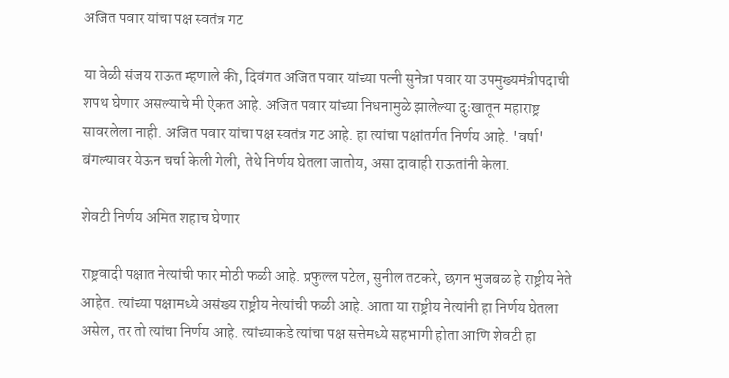अजित पवार यांचा पक्ष स्वतंत्र गट

या वेळी संजय राऊत म्हणाले की, दिवंगत अजित पवार यांच्या पत्नी सुनेत्रा पवार या उपमुख्यमंत्रीपदाची शपथ घेणार असल्याचे मी ऐकत आहे. अजित पवार यांच्या निधनामुळे झालेल्या दुःखातून महाराष्ट्र सावरलेला नाही. अजित पवार यांचा पक्ष स्वतंत्र गट आहे. हा त्यांचा पक्षांतर्गत निर्णय आहे. 'वर्षा' बंगल्यावर येऊन चर्चा केली गेली, तेथे निर्णय घेतला जातोय, असा दावाही राऊतांनी केला.

शेवटी निर्णय अमित शहाच घेणार

राष्ट्रवादी पक्षात नेत्यांची फार मोठी फळी आहे. प्रफुल्ल पटेल, सुनील तटकरे, छगन भुजबळ हे राष्ट्रीय नेते आहेत. त्यांच्या पक्षामध्ये असंख्य राष्ट्रीय नेत्यांची फळी आहे. आता या राष्ट्रीय नेत्यांनी हा निर्णय घेतला असेल, तर तो त्यांचा निर्णय आहे. त्यांच्याकडे त्यांचा पक्ष सत्तेमध्ये सहभागी होता आणि शेवटी हा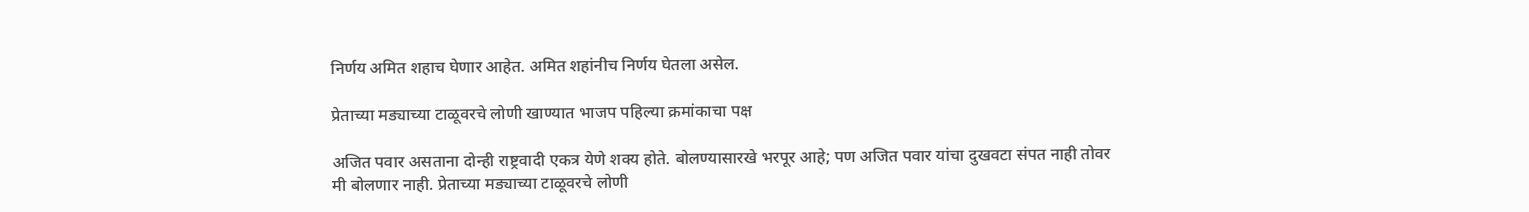निर्णय अमित शहाच घेणार आहेत. अमित शहांनीच निर्णय घेतला असेल.

प्रेताच्या मड्याच्या टाळूवरचे लोणी खाण्यात भाजप पहिल्या क्रमांकाचा पक्ष

अजित पवार असताना दोन्ही राष्ट्रवादी एकत्र येणे शक्य होते. बोलण्यासारखे भरपूर आहे; पण अजित पवार यांचा दुखवटा संपत नाही तोवर मी बोलणार नाही. प्रेताच्या मड्याच्या टाळूवरचे लोणी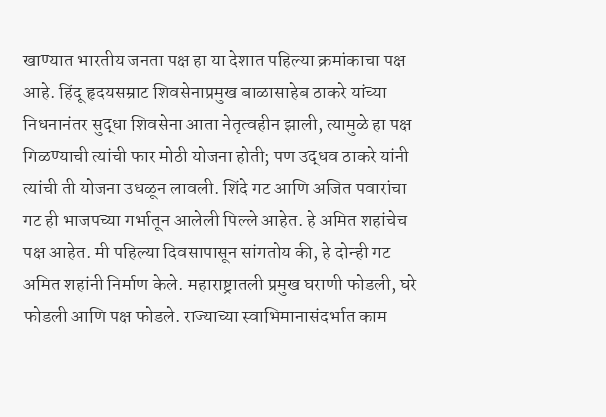खाण्यात भारतीय जनता पक्ष हा या देशात पहिल्या क्रमांकाचा पक्ष आहे. हिंदू हृदयसम्राट शिवसेनाप्रमुख बाळासाहेब ठाकरे यांच्या निधनानंतर सुद्धा शिवसेना आता नेतृत्वहीन झाली, त्यामुळे हा पक्ष गिळण्याची त्यांची फार मोठी योजना होती; पण उद्धव ठाकरे यांनी त्यांची ती योजना उधळून लावली. शिंदे गट आणि अजित पवारांचा गट ही भाजपच्या गर्भातून आलेली पिल्ले आहेत. हे अमित शहांचेच पक्ष आहेत. मी पहिल्या दिवसापासून सांगतोय की, हे दोन्ही गट अमित शहांनी निर्माण केले. महाराष्ट्रातली प्रमुख घराणी फोडली, घरे फोडली आणि पक्ष फोडले. राज्याच्या स्वाभिमानासंदर्भात काम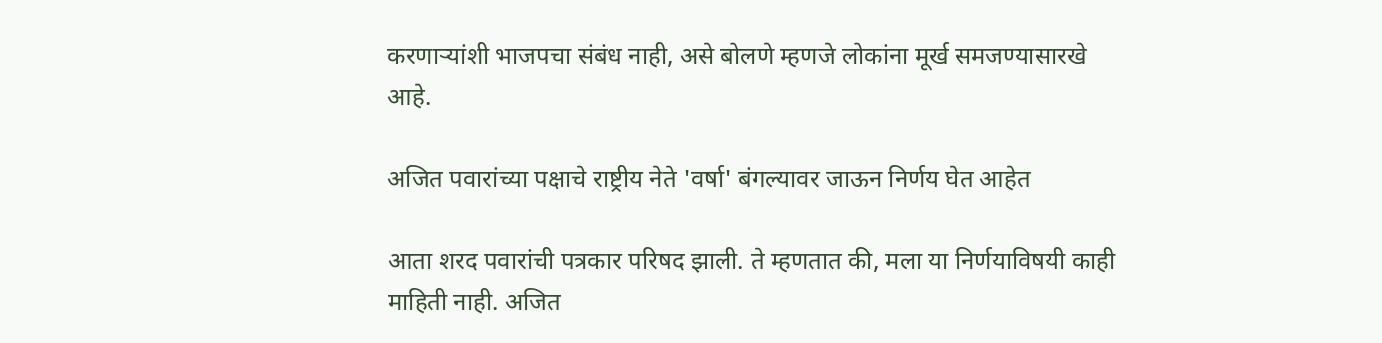करणाऱ्यांशी भाजपचा संबंध नाही, असे बोलणे म्हणजे लोकांना मूर्ख समजण्यासारखे आहे.

अजित पवारांच्या पक्षाचे राष्ट्रीय नेते 'वर्षा' बंगल्यावर जाऊन निर्णय घेत आहेत

आता शरद पवारांची पत्रकार परिषद झाली. ते म्हणतात की, मला या निर्णयाविषयी काही माहिती नाही. अजित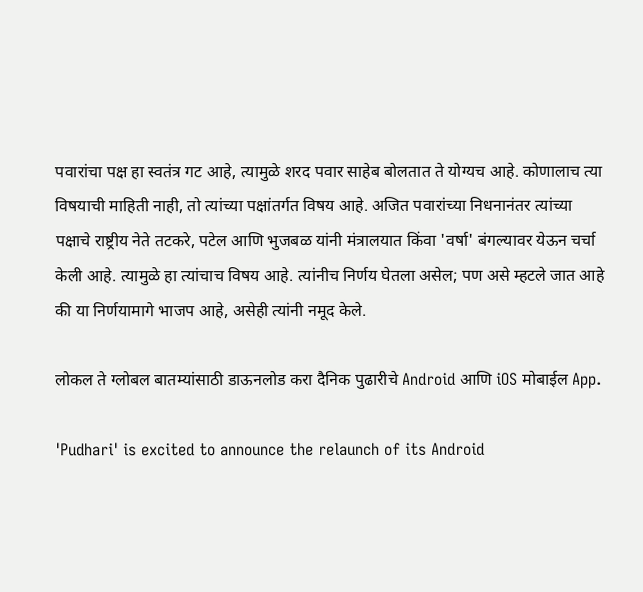पवारांचा पक्ष हा स्वतंत्र गट आहे, त्यामुळे शरद पवार साहेब बोलतात ते योग्यच आहे. कोणालाच त्या विषयाची माहिती नाही, तो त्यांच्या पक्षांतर्गत विषय आहे. अजित पवारांच्या निधनानंतर त्यांच्या पक्षाचे राष्ट्रीय नेते तटकरे, पटेल आणि भुजबळ यांनी मंत्रालयात किंवा 'वर्षा' बंगल्यावर येऊन चर्चा केली आहे. त्यामुळे हा त्यांचाच विषय आहे. त्यांनीच निर्णय घेतला असेल; पण असे म्हटले जात आहे की या निर्णयामागे भाजप आहे, असेही त्यांनी नमूद केले.

लोकल ते ग्लोबल बातम्यांसाठी डाऊनलोड करा दैनिक पुढारीचे Android आणि iOS मोबाईल App.

'Pudhari' is excited to announce the relaunch of its Android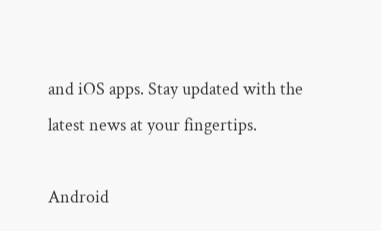and iOS apps. Stay updated with the latest news at your fingertips.

Android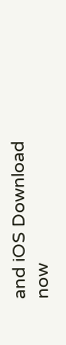and iOS Download now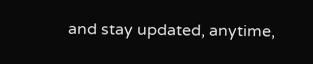and stay updated, anytime,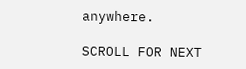anywhere.

SCROLL FOR NEXT